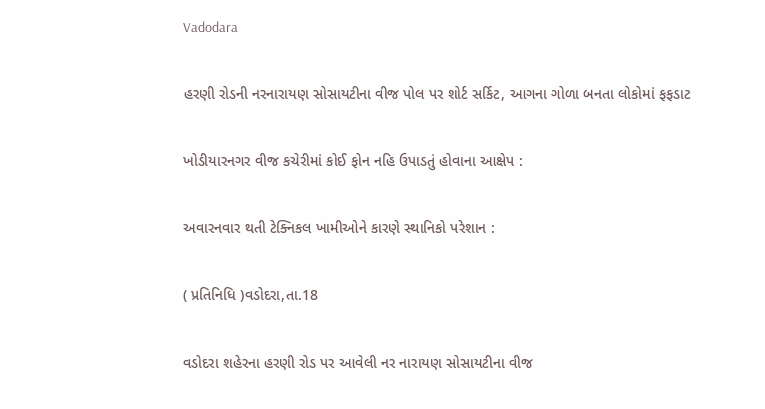Vadodara

હરણી રોડની નરનારાયણ સોસાયટીના વીજ પોલ પર શોર્ટ સર્કિટ, આગના ગોળા બનતા લોકોમાં ફફડાટ

ખોડીયારનગર વીજ કચેરીમાં કોઈ ફોન નહિ ઉપાડતું હોવાના આક્ષેપ :

અવારનવાર થતી ટેક્નિકલ ખામીઓને કારણે સ્થાનિકો પરેશાન :

( પ્રતિનિધિ )વડોદરા,તા.18

વડોદરા શહેરના હરણી રોડ પર આવેલી નર નારાયણ સોસાયટીના વીજ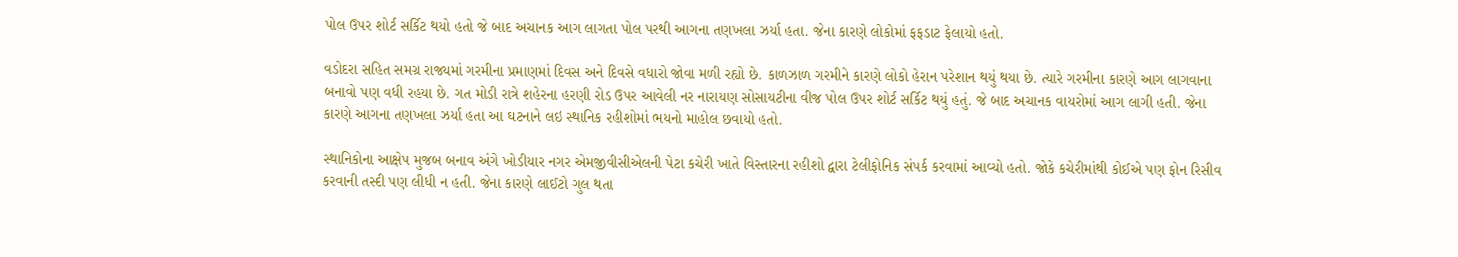પોલ ઉપર શોર્ટ સર્કિટ થયો હતો જે બાદ અચાનક આગ લાગતા પોલ પરથી આગના તણખલા ઝર્યા હતા. જેના કારણે લોકોમાં ફફડાટ ફેલાયો હતો.

વડોદરા સહિત સમગ્ર રાજ્યમાં ગરમીના પ્રમાણમાં દિવસ અને દિવસે વધારો જોવા મળી રહ્યો છે. કાળઝાળ ગરમીને કારણે લોકો હેરાન પરેશાન થયું થયા છે. ત્યારે ગરમીના કારણે આગ લાગવાના બનાવો પણ વધી રહયા છે. ગત મોડી રાત્રે શહેરના હરણી રોડ ઉપર આવેલી નર નારાયણ સોસાયટીના વીજ પોલ ઉપર શોર્ટ સર્કિટ થયું હતું. જે બાદ અચાનક વાયરોમાં આગ લાગી હતી. જેના કારણે આગના તણખલા ઝર્યા હતા આ ઘટનાને લઇ સ્થાનિક રહીશોમાં ભયનો માહોલ છવાયો હતો.

સ્થાનિકોના આક્ષેપ મુજબ બનાવ અંગે ખોડીયાર નગર એમજીવીસીએલની પેટા કચેરી ખાતે વિસ્તારના રહીશો દ્વારા ટેલીફોનિક સંપર્ક કરવામાં આવ્યો હતો. જોકે કચેરીમાંથી કોઈએ પણ ફોન રિસીવ કરવાની તસ્દી પણ લીધી ન હતી. જેના કારણે લાઈટો ગુલ થતા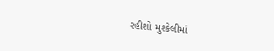રહીશો મુશ્કેલીમાં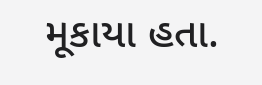મૂકાયા હતા.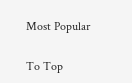Most Popular

To Top